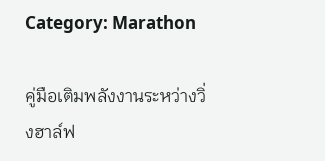Category: Marathon

คู่มือเติมพลังงานระหว่างวิ่งฮาล์ฟ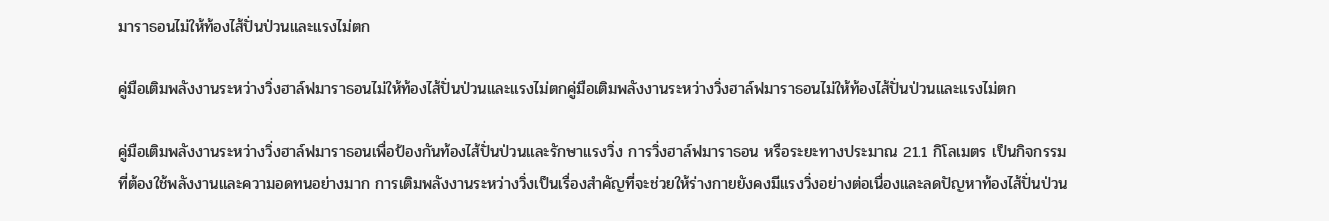มาราธอนไม่ให้ท้องไส้ปั่นป่วนและแรงไม่ตก

คู่มือเติมพลังงานระหว่างวิ่งฮาล์ฟมาราธอนไม่ให้ท้องไส้ปั่นป่วนและแรงไม่ตกคู่มือเติมพลังงานระหว่างวิ่งฮาล์ฟมาราธอนไม่ให้ท้องไส้ปั่นป่วนและแรงไม่ตก

คู่มือเติมพลังงานระหว่างวิ่งฮาล์ฟมาราธอนเพื่อป้องกันท้องไส้ปั่นป่วนและรักษาแรงวิ่ง การวิ่งฮาล์ฟมาราธอน หรือระยะทางประมาณ 21.1 กิโลเมตร เป็นกิจกรรมที่ต้องใช้พลังงานและความอดทนอย่างมาก การเติมพลังงานระหว่างวิ่งเป็นเรื่องสำคัญที่จะช่วยให้ร่างกายยังคงมีแรงวิ่งอย่างต่อเนื่องและลดปัญหาท้องไส้ปั่นป่วน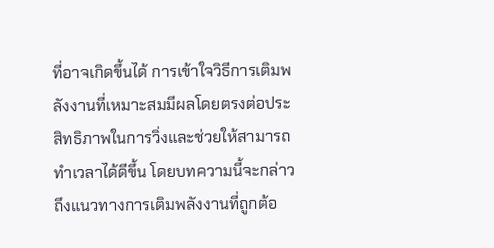ที่อาจเกิดขึ้นได้ การเข้าใจวิธีการเติมพลังงานที่เหมาะสมมีผลโดยตรงต่อประสิทธิภาพในการวิ่งและช่วยให้สามารถทำเวลาได้ดีขึ้น โดยบทความนี้จะกล่าวถึงแนวทางการเติมพลังงานที่ถูกต้อ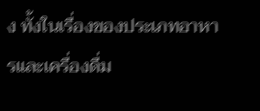ง ทั้งในเรื่องของประเภทอาหารและเครื่องดื่ม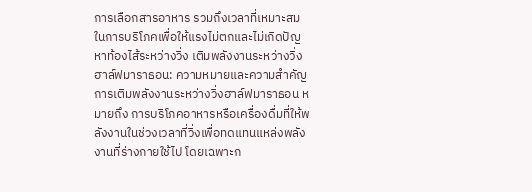การเลือกสารอาหาร รวมถึงเวลาที่เหมาะสมในการบริโภคเพื่อให้แรงไม่ตกและไม่เกิดปัญหาท้องไส้ระหว่างวิ่ง เติมพลังงานระหว่างวิ่งฮาล์ฟมาราธอน: ความหมายและความสำคัญ การเติมพลังงานระหว่างวิ่งฮาล์ฟมาราธอน หมายถึง การบริโภคอาหารหรือเครื่องดื่มที่ให้พลังงานในช่วงเวลาที่วิ่งเพื่อทดแทนแหล่งพลังงานที่ร่างกายใช้ไป โดยเฉพาะก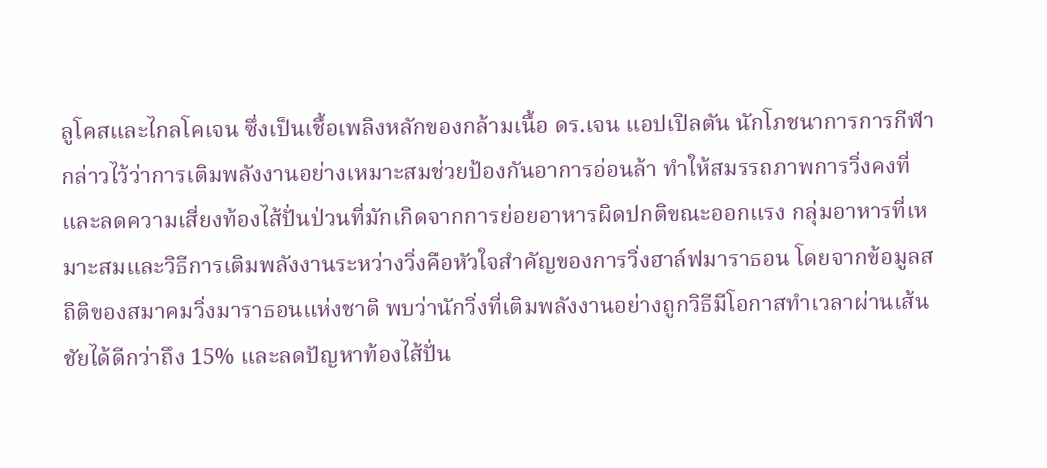ลูโคสและไกลโคเจน ซึ่งเป็นเชื้อเพลิงหลักของกล้ามเนื้อ ดร.เจน แอปเปิลตัน นักโภชนาการการกีฬา กล่าวไว้ว่าการเติมพลังงานอย่างเหมาะสมช่วยป้องกันอาการอ่อนล้า ทำให้สมรรถภาพการวิ่งคงที่และลดความเสี่ยงท้องไส้ปั่นป่วนที่มักเกิดจากการย่อยอาหารผิดปกติขณะออกแรง กลุ่มอาหารที่เหมาะสมและวิธีการเติมพลังงานระหว่างวิ่งคือหัวใจสำคัญของการวิ่งฮาล์ฟมาราธอน โดยจากข้อมูลสถิติของสมาคมวิ่งมาราธอนแห่งชาติ พบว่านักวิ่งที่เติมพลังงานอย่างถูกวิธีมีโอกาสทำเวลาผ่านเส้นชัยได้ดีกว่าถึง 15% และลดปัญหาท้องไส้ปั่น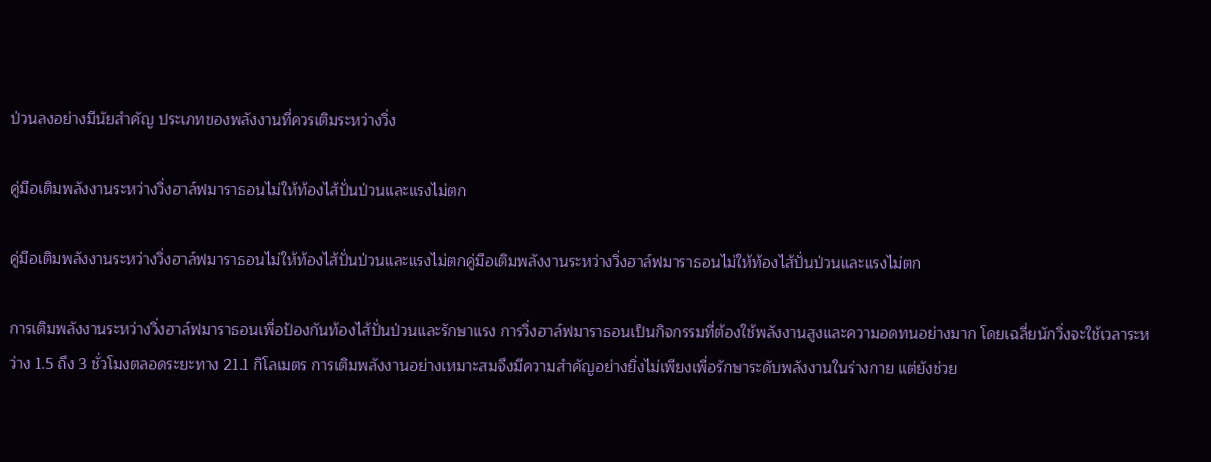ป่วนลงอย่างมีนัยสำคัญ ประเภทของพลังงานที่ควรเติมระหว่างวิ่ง

คู่มือเติมพลังงานระหว่างวิ่งฮาล์ฟมาราธอนไม่ให้ท้องไส้ปั่นป่วนและแรงไม่ตก

คู่มือเติมพลังงานระหว่างวิ่งฮาล์ฟมาราธอนไม่ให้ท้องไส้ปั่นป่วนและแรงไม่ตกคู่มือเติมพลังงานระหว่างวิ่งฮาล์ฟมาราธอนไม่ให้ท้องไส้ปั่นป่วนและแรงไม่ตก

การเติมพลังงานระหว่างวิ่งฮาล์ฟมาราธอนเพื่อป้องกันท้องไส้ปั่นป่วนและรักษาแรง การวิ่งฮาล์ฟมาราธอนเป็นกิจกรรมที่ต้องใช้พลังงานสูงและความอดทนอย่างมาก โดยเฉลี่ยนักวิ่งจะใช้เวลาระหว่าง 1.5 ถึง 3 ชั่วโมงตลอดระยะทาง 21.1 กิโลเมตร การเติมพลังงานอย่างเหมาะสมจึงมีความสำคัญอย่างยิ่งไม่เพียงเพื่อรักษาระดับพลังงานในร่างกาย แต่ยังช่วย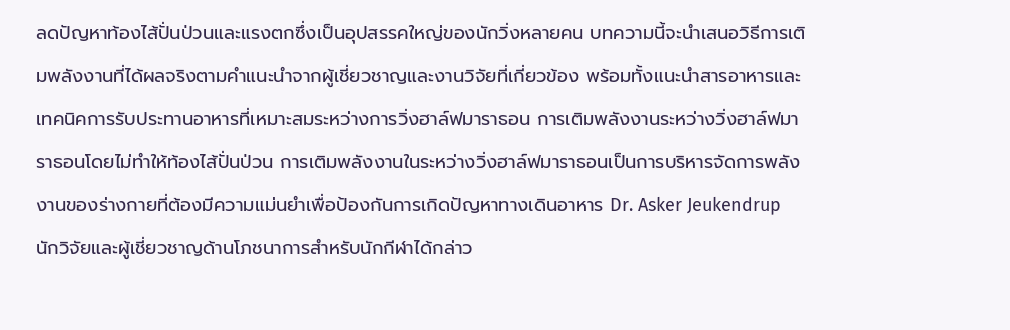ลดปัญหาท้องไส้ปั่นป่วนและแรงตกซึ่งเป็นอุปสรรคใหญ่ของนักวิ่งหลายคน บทความนี้จะนำเสนอวิธีการเติมพลังงานที่ได้ผลจริงตามคำแนะนำจากผู้เชี่ยวชาญและงานวิจัยที่เกี่ยวข้อง พร้อมทั้งแนะนำสารอาหารและเทคนิคการรับประทานอาหารที่เหมาะสมระหว่างการวิ่งฮาล์ฟมาราธอน การเติมพลังงานระหว่างวิ่งฮาล์ฟมาราธอนโดยไม่ทำให้ท้องไส้ปั่นป่วน การเติมพลังงานในระหว่างวิ่งฮาล์ฟมาราธอนเป็นการบริหารจัดการพลังงานของร่างกายที่ต้องมีความแม่นยำเพื่อป้องกันการเกิดปัญหาทางเดินอาหาร Dr. Asker Jeukendrup นักวิจัยและผู้เชี่ยวชาญด้านโภชนาการสำหรับนักกีฬาได้กล่าว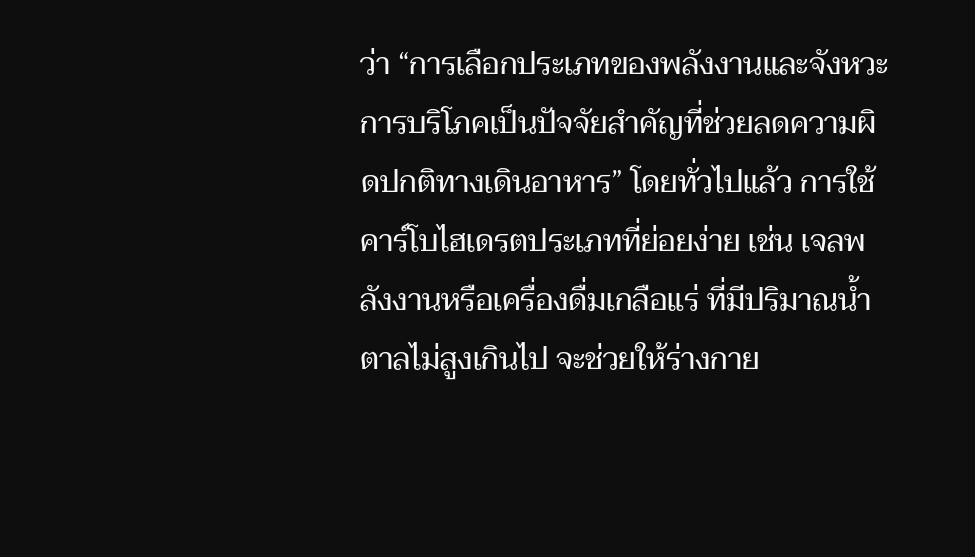ว่า “การเลือกประเภทของพลังงานและจังหวะการบริโภคเป็นปัจจัยสำคัญที่ช่วยลดความผิดปกติทางเดินอาหาร” โดยทั่วไปแล้ว การใช้คาร์โบไฮเดรตประเภทที่ย่อยง่าย เช่น เจลพลังงานหรือเครื่องดื่มเกลือแร่ ที่มีปริมาณน้ำตาลไม่สูงเกินไป จะช่วยให้ร่างกาย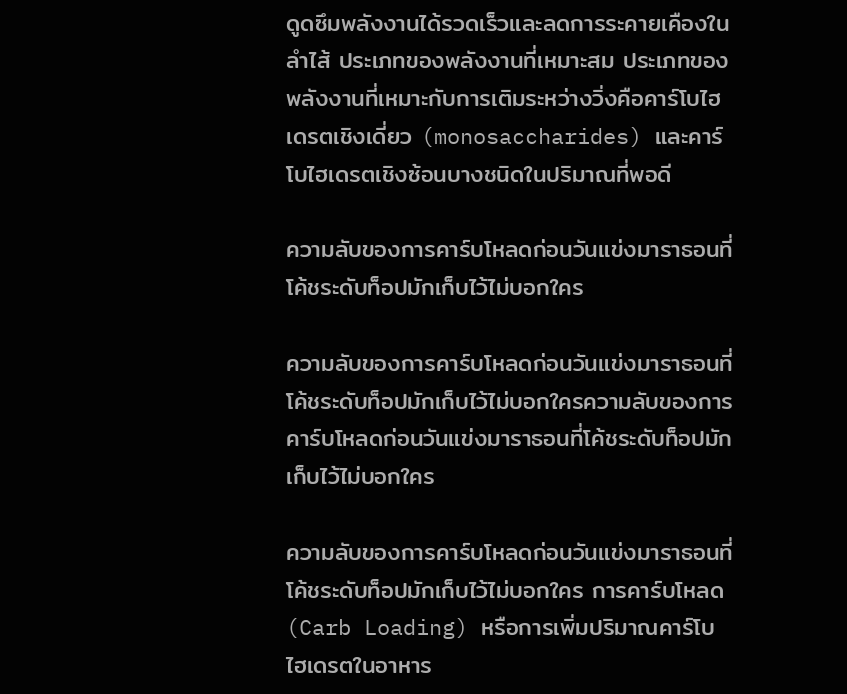ดูดซึมพลังงานได้รวดเร็วและลดการระคายเคืองในลำไส้ ประเภทของพลังงานที่เหมาะสม ประเภทของพลังงานที่เหมาะกับการเติมระหว่างวิ่งคือคาร์โบไฮเดรตเชิงเดี่ยว (monosaccharides) และคาร์โบไฮเดรตเชิงซ้อนบางชนิดในปริมาณที่พอดี

ความลับของการคาร์บโหลดก่อนวันแข่งมาราธอนที่โค้ชระดับท็อปมักเก็บไว้ไม่บอกใคร

ความลับของการคาร์บโหลดก่อนวันแข่งมาราธอนที่โค้ชระดับท็อปมักเก็บไว้ไม่บอกใครความลับของการคาร์บโหลดก่อนวันแข่งมาราธอนที่โค้ชระดับท็อปมักเก็บไว้ไม่บอกใคร

ความลับของการคาร์บโหลดก่อนวันแข่งมาราธอนที่โค้ชระดับท็อปมักเก็บไว้ไม่บอกใคร การคาร์บโหลด (Carb Loading) หรือการเพิ่มปริมาณคาร์โบไฮเดรตในอาหาร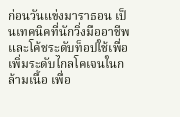ก่อนวันแข่งมาราธอน เป็นเทคนิคที่นักวิ่งมืออาชีพและโค้ชระดับท็อปใช้เพื่อเพิ่มระดับไกลโคเจนในกล้ามเนื้อ เพื่อ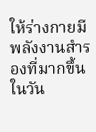ให้ร่างกายมีพลังงานสำรองที่มากขึ้นในวัน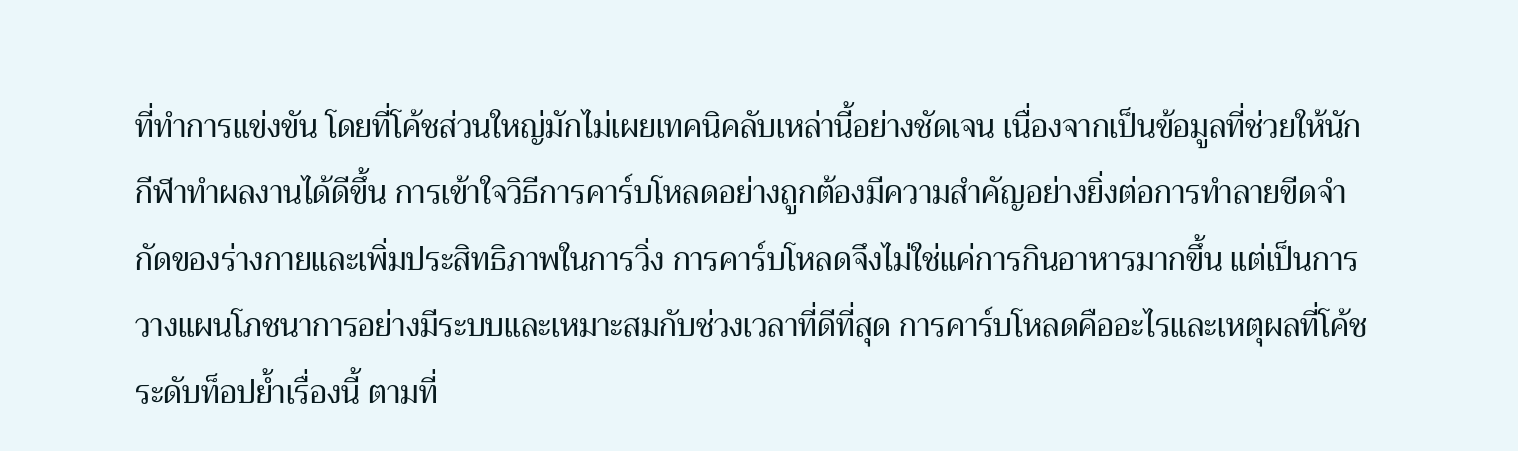ที่ทำการแข่งขัน โดยที่โค้ชส่วนใหญ่มักไม่เผยเทคนิคลับเหล่านี้อย่างชัดเจน เนื่องจากเป็นข้อมูลที่ช่วยให้นักกีฬาทำผลงานได้ดีขึ้น การเข้าใจวิธีการคาร์บโหลดอย่างถูกต้องมีความสำคัญอย่างยิ่งต่อการทำลายขีดจำกัดของร่างกายและเพิ่มประสิทธิภาพในการวิ่ง การคาร์บโหลดจึงไม่ใช่แค่การกินอาหารมากขึ้น แต่เป็นการวางแผนโภชนาการอย่างมีระบบและเหมาะสมกับช่วงเวลาที่ดีที่สุด การคาร์บโหลดคืออะไรและเหตุผลที่โค้ชระดับท็อปย้ำเรื่องนี้ ตามที่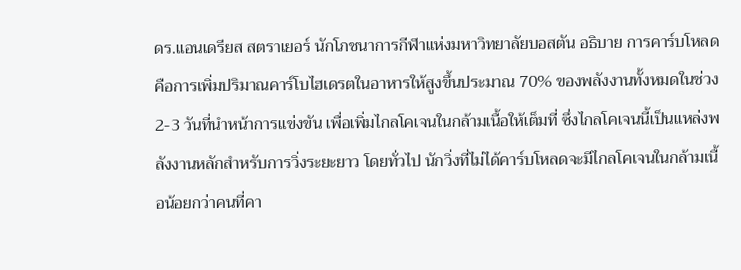ดร.แอนเดรียส สตราเยอร์ นักโภชนาการกีฬาแห่งมหาวิทยาลัยบอสตัน อธิบาย การคาร์บโหลดคือการเพิ่มปริมาณคาร์โบไฮเดรตในอาหารให้สูงขึ้นประมาณ 70% ของพลังงานทั้งหมดในช่วง 2-3 วันที่นำหน้าการแข่งขัน เพื่อเพิ่มไกลโคเจนในกล้ามเนื้อให้เต็มที่ ซึ่งไกลโคเจนนี้เป็นแหล่งพลังงานหลักสำหรับการวิ่งระยะยาว โดยทั่วไป นักวิ่งที่ไม่ได้คาร์บโหลดจะมีไกลโคเจนในกล้ามเนื้อน้อยกว่าคนที่คา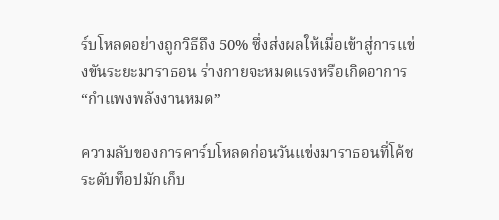ร์บโหลดอย่างถูกวิธีถึง 50% ซึ่งส่งผลให้เมื่อเข้าสู่การแข่งขันระยะมาราธอน ร่างกายจะหมดแรงหรือเกิดอาการ “กำแพงพลังงานหมด”

ความลับของการคาร์บโหลดก่อนวันแข่งมาราธอนที่โค้ชระดับท็อปมักเก็บ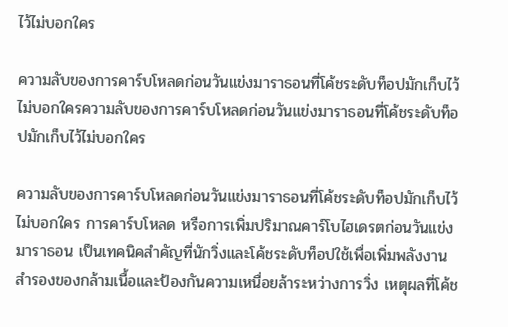ไว้ไม่บอกใคร

ความลับของการคาร์บโหลดก่อนวันแข่งมาราธอนที่โค้ชระดับท็อปมักเก็บไว้ไม่บอกใครความลับของการคาร์บโหลดก่อนวันแข่งมาราธอนที่โค้ชระดับท็อปมักเก็บไว้ไม่บอกใคร

ความลับของการคาร์บโหลดก่อนวันแข่งมาราธอนที่โค้ชระดับท็อปมักเก็บไว้ไม่บอกใคร การคาร์บโหลด หรือการเพิ่มปริมาณคาร์โบไฮเดรตก่อนวันแข่งมาราธอน เป็นเทคนิคสำคัญที่นักวิ่งและโค้ชระดับท็อปใช้เพื่อเพิ่มพลังงานสำรองของกล้ามเนื้อและป้องกันความเหนื่อยล้าระหว่างการวิ่ง เหตุผลที่โค้ช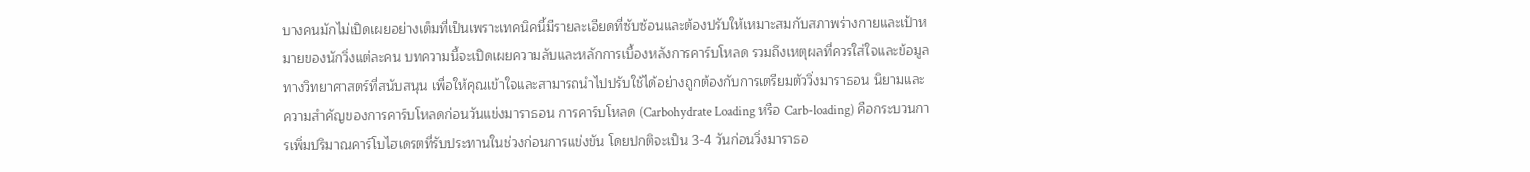บางคนมักไม่เปิดเผยอย่างเต็มที่เป็นเพราะเทคนิคนี้มีรายละเอียดที่ซับซ้อนและต้องปรับให้เหมาะสมกับสภาพร่างกายและเป้าหมายของนักวิ่งแต่ละคน บทความนี้จะเปิดเผยความลับและหลักการเบื้องหลังการคาร์บโหลด รวมถึงเหตุผลที่ควรใส่ใจและข้อมูลทางวิทยาศาสตร์ที่สนับสนุน เพื่อให้คุณเข้าใจและสามารถนำไปปรับใช้ได้อย่างถูกต้องกับการเตรียมตัววิ่งมาราธอน นิยามและความสำคัญของการคาร์บโหลดก่อนวันแข่งมาราธอน การคาร์บโหลด (Carbohydrate Loading หรือ Carb-loading) คือกระบวนการเพิ่มปริมาณคาร์โบไฮเดรตที่รับประทานในช่วงก่อนการแข่งขัน โดยปกติจะเป็น 3-4 วันก่อนวิ่งมาราธอ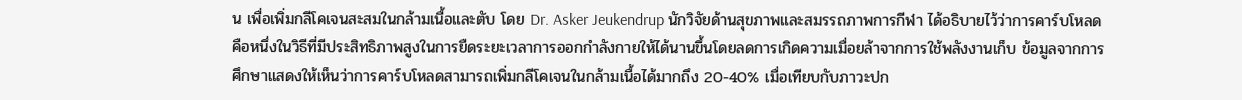น เพื่อเพิ่มกลีโคเจนสะสมในกล้ามเนื้อและตับ โดย Dr. Asker Jeukendrup นักวิจัยด้านสุขภาพและสมรรถภาพการกีฬา ได้อธิบายไว้ว่าการคาร์บโหลดคือหนึ่งในวิธีที่มีประสิทธิภาพสูงในการยืดระยะเวลาการออกกำลังกายให้ได้นานขึ้นโดยลดการเกิดความเมื่อยล้าจากการใช้พลังงานเก็บ ข้อมูลจากการศึกษาแสดงให้เห็นว่าการคาร์บโหลดสามารถเพิ่มกลีโคเจนในกล้ามเนื้อได้มากถึง 20-40% เมื่อเทียบกับภาวะปก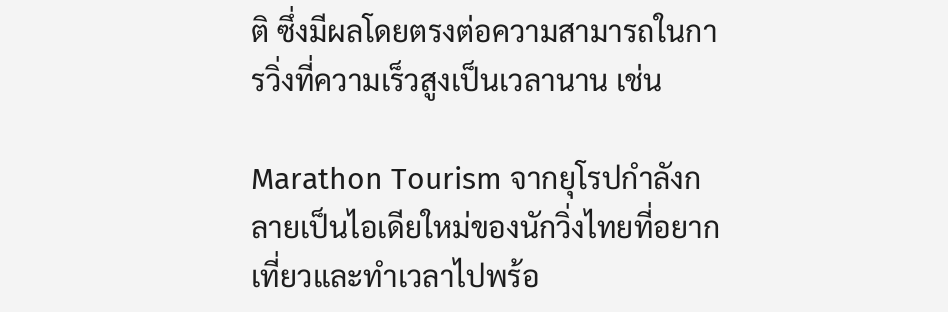ติ ซึ่งมีผลโดยตรงต่อความสามารถในการวิ่งที่ความเร็วสูงเป็นเวลานาน เช่น

Marathon Tourism จากยุโรปกำลังกลายเป็นไอเดียใหม่ของนักวิ่งไทยที่อยากเที่ยวและทำเวลาไปพร้อ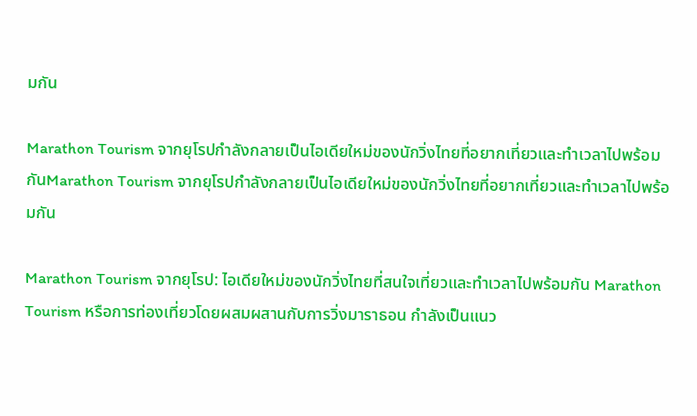มกัน

Marathon Tourism จากยุโรปกำลังกลายเป็นไอเดียใหม่ของนักวิ่งไทยที่อยากเที่ยวและทำเวลาไปพร้อมกันMarathon Tourism จากยุโรปกำลังกลายเป็นไอเดียใหม่ของนักวิ่งไทยที่อยากเที่ยวและทำเวลาไปพร้อมกัน

Marathon Tourism จากยุโรป: ไอเดียใหม่ของนักวิ่งไทยที่สนใจเที่ยวและทำเวลาไปพร้อมกัน Marathon Tourism หรือการท่องเที่ยวโดยผสมผสานกับการวิ่งมาราธอน กำลังเป็นแนว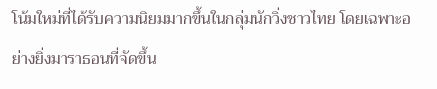โน้มใหม่ที่ได้รับความนิยมมากขึ้นในกลุ่มนักวิ่งชาวไทย โดยเฉพาะอย่างยิ่งมาราธอนที่จัดขึ้น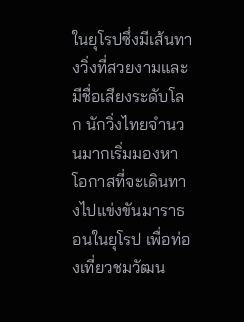ในยุโรปซึ่งมีเส้นทางวิ่งที่สวยงามและมีชื่อเสียงระดับโลก นักวิ่งไทยจำนวนมากเริ่มมองหาโอกาสที่จะเดินทางไปแข่งขันมาราธอนในยุโรป เพื่อท่องเที่ยวชมวัฒน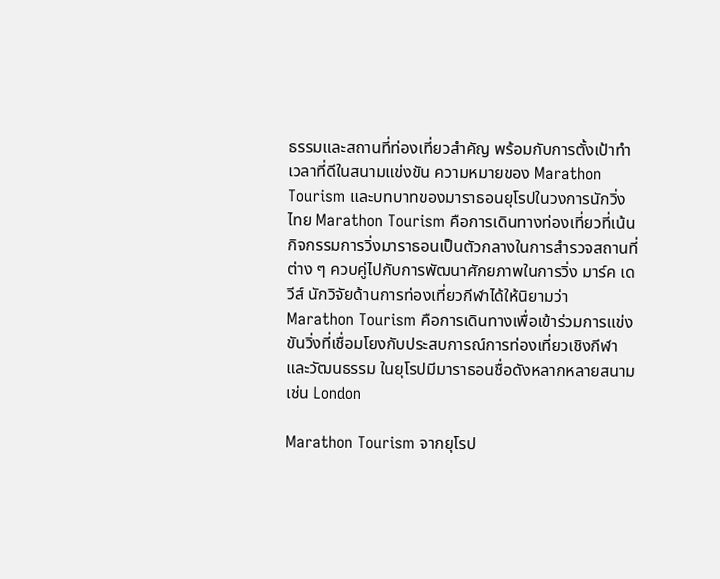ธรรมและสถานที่ท่องเที่ยวสำคัญ พร้อมกับการตั้งเป้าทำเวลาที่ดีในสนามแข่งขัน ความหมายของ Marathon Tourism และบทบาทของมาราธอนยุโรปในวงการนักวิ่งไทย Marathon Tourism คือการเดินทางท่องเที่ยวที่เน้นกิจกรรมการวิ่งมาราธอนเป็นตัวกลางในการสำรวจสถานที่ต่าง ๆ ควบคู่ไปกับการพัฒนาศักยภาพในการวิ่ง มาร์ค เดวีส์ นักวิจัยด้านการท่องเที่ยวกีฬาได้ให้นิยามว่า Marathon Tourism คือการเดินทางเพื่อเข้าร่วมการแข่งขันวิ่งที่เชื่อมโยงกับประสบการณ์การท่องเที่ยวเชิงกีฬาและวัฒนธรรม ในยุโรปมีมาราธอนชื่อดังหลากหลายสนาม เช่น London

Marathon Tourism จากยุโรป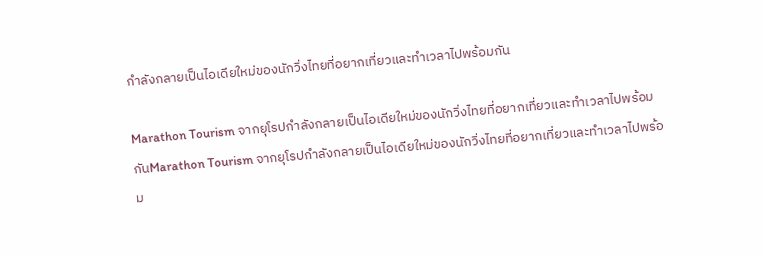กำลังกลายเป็นไอเดียใหม่ของนักวิ่งไทยที่อยากเที่ยวและทำเวลาไปพร้อมกัน

Marathon Tourism จากยุโรปกำลังกลายเป็นไอเดียใหม่ของนักวิ่งไทยที่อยากเที่ยวและทำเวลาไปพร้อมกันMarathon Tourism จากยุโรปกำลังกลายเป็นไอเดียใหม่ของนักวิ่งไทยที่อยากเที่ยวและทำเวลาไปพร้อม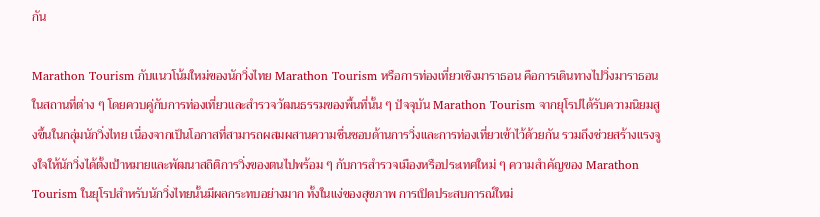กัน

Marathon Tourism กับแนวโน้มใหม่ของนักวิ่งไทย Marathon Tourism หรือการท่องเที่ยวเชิงมาราธอน คือการเดินทางไปวิ่งมาราธอนในสถานที่ต่าง ๆ โดยควบคู่กับการท่องเที่ยวและสำรวจวัฒนธรรมของพื้นที่นั้น ๆ ปัจจุบัน Marathon Tourism จากยุโรปได้รับความนิยมสูงขึ้นในกลุ่มนักวิ่งไทย เนื่องจากเป็นโอกาสที่สามารถผสมผสานความชื่นชอบด้านการวิ่งและการท่องเที่ยวเข้าไว้ด้วยกัน รวมถึงช่วยสร้างแรงจูงใจให้นักวิ่งได้ตั้งเป้าหมายและพัฒนาสถิติการวิ่งของตนไปพร้อม ๆ กับการสำรวจเมืองหรือประเทศใหม่ ๆ ความสำคัญของ Marathon Tourism ในยุโรปสำหรับนักวิ่งไทยนั้นมีผลกระทบอย่างมาก ทั้งในแง่ของสุขภาพ การเปิดประสบการณ์ใหม่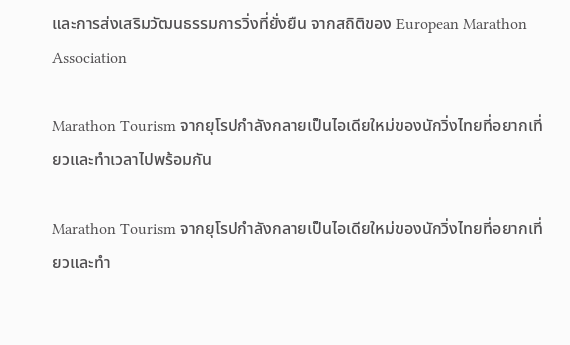และการส่งเสริมวัฒนธรรมการวิ่งที่ยั่งยืน จากสถิติของ European Marathon Association

Marathon Tourism จากยุโรปกำลังกลายเป็นไอเดียใหม่ของนักวิ่งไทยที่อยากเที่ยวและทำเวลาไปพร้อมกัน

Marathon Tourism จากยุโรปกำลังกลายเป็นไอเดียใหม่ของนักวิ่งไทยที่อยากเที่ยวและทำ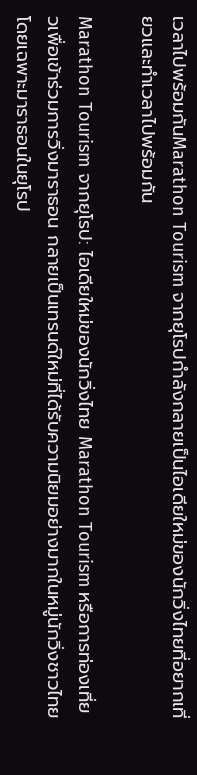เวลาไปพร้อมกันMarathon Tourism จากยุโรปกำลังกลายเป็นไอเดียใหม่ของนักวิ่งไทยที่อยากเที่ยวและทำเวลาไปพร้อมกัน

Marathon Tourism จากยุโรป: ไอเดียใหม่ของนักวิ่งไทย Marathon Tourism หรือการท่องเที่ยวเพื่อเข้าร่วมการวิ่งมาราธอน กลายเป็นเทรนด์ใหม่ที่ได้รับความนิยมอย่างมากในหมู่นักวิ่งชาวไทย โดยเฉพาะมาราธอนในยุโรป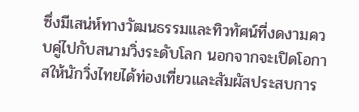ซึ่งมีเสน่ห์ทางวัฒนธรรมและทิวทัศน์ที่งดงามควบคู่ไปกับสนามวิ่งระดับโลก นอกจากจะเปิดโอกาสให้นักวิ่งไทยได้ท่องเที่ยวและสัมผัสประสบการ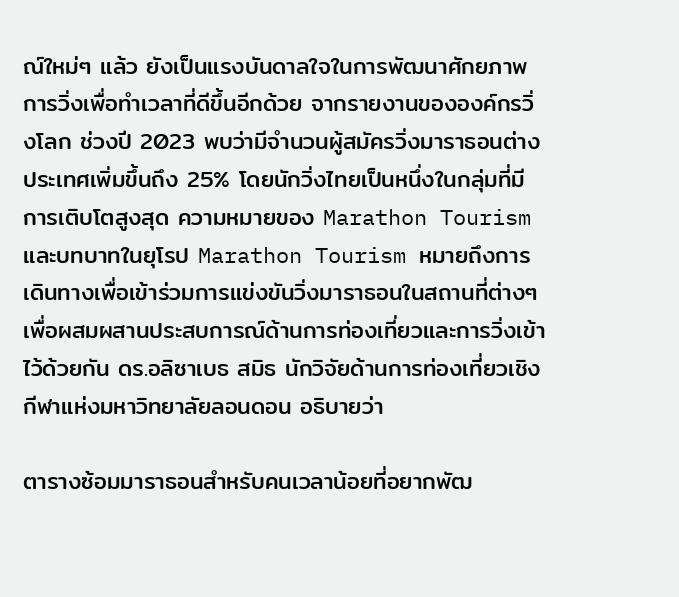ณ์ใหม่ๆ แล้ว ยังเป็นแรงบันดาลใจในการพัฒนาศักยภาพการวิ่งเพื่อทำเวลาที่ดีขึ้นอีกด้วย จากรายงานขององค์กรวิ่งโลก ช่วงปี 2023 พบว่ามีจำนวนผู้สมัครวิ่งมาราธอนต่างประเทศเพิ่มขึ้นถึง 25% โดยนักวิ่งไทยเป็นหนึ่งในกลุ่มที่มีการเติบโตสูงสุด ความหมายของ Marathon Tourism และบทบาทในยุโรป Marathon Tourism หมายถึงการเดินทางเพื่อเข้าร่วมการแข่งขันวิ่งมาราธอนในสถานที่ต่างๆ เพื่อผสมผสานประสบการณ์ด้านการท่องเที่ยวและการวิ่งเข้าไว้ด้วยกัน ดร.อลิซาเบธ สมิธ นักวิจัยด้านการท่องเที่ยวเชิงกีฬาแห่งมหาวิทยาลัยลอนดอน อธิบายว่า

ตารางซ้อมมาราธอนสำหรับคนเวลาน้อยที่อยากพัฒ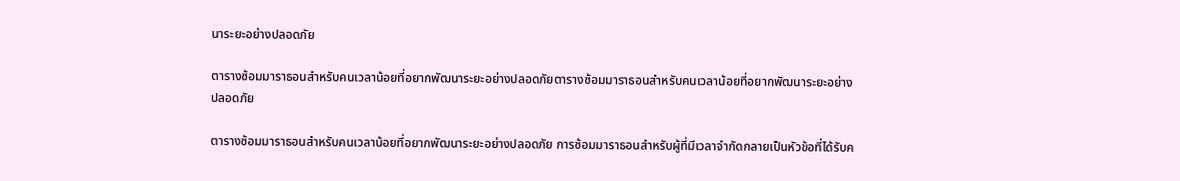นาระยะอย่างปลอดภัย

ตารางซ้อมมาราธอนสำหรับคนเวลาน้อยที่อยากพัฒนาระยะอย่างปลอดภัยตารางซ้อมมาราธอนสำหรับคนเวลาน้อยที่อยากพัฒนาระยะอย่างปลอดภัย

ตารางซ้อมมาราธอนสำหรับคนเวลาน้อยที่อยากพัฒนาระยะอย่างปลอดภัย การซ้อมมาราธอนสำหรับผู้ที่มีเวลาจำกัดกลายเป็นหัวข้อที่ได้รับค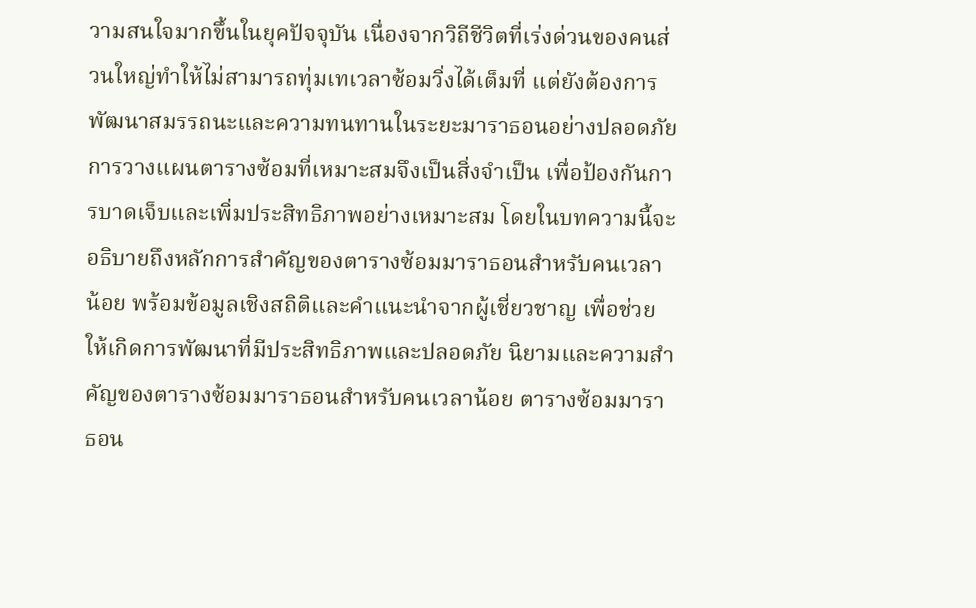วามสนใจมากขึ้นในยุคปัจจุบัน เนื่องจากวิถีชีวิตที่เร่งด่วนของคนส่วนใหญ่ทำให้ไม่สามารถทุ่มเทเวลาซ้อมวิ่งได้เต็มที่ แต่ยังต้องการพัฒนาสมรรถนะและความทนทานในระยะมาราธอนอย่างปลอดภัย การวางแผนตารางซ้อมที่เหมาะสมจึงเป็นสิ่งจำเป็น เพื่อป้องกันการบาดเจ็บและเพิ่มประสิทธิภาพอย่างเหมาะสม โดยในบทความนี้จะอธิบายถึงหลักการสำคัญของตารางซ้อมมาราธอนสำหรับคนเวลาน้อย พร้อมข้อมูลเชิงสถิติและคำแนะนำจากผู้เชี่ยวชาญ เพื่อช่วยให้เกิดการพัฒนาที่มีประสิทธิภาพและปลอดภัย นิยามและความสำคัญของตารางซ้อมมาราธอนสำหรับคนเวลาน้อย ตารางซ้อมมาราธอน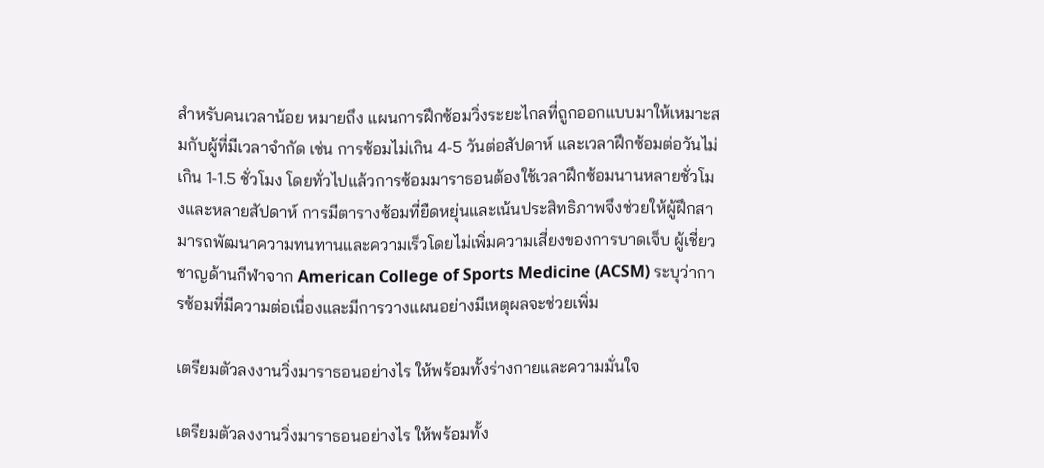สำหรับคนเวลาน้อย หมายถึง แผนการฝึกซ้อมวิ่งระยะไกลที่ถูกออกแบบมาให้เหมาะสมกับผู้ที่มีเวลาจำกัด เช่น การซ้อมไม่เกิน 4-5 วันต่อสัปดาห์ และเวลาฝึกซ้อมต่อวันไม่เกิน 1-1.5 ชั่วโมง โดยทั่วไปแล้วการซ้อมมาราธอนต้องใช้เวลาฝึกซ้อมนานหลายชั่วโมงและหลายสัปดาห์ การมีตารางซ้อมที่ยืดหยุ่นและเน้นประสิทธิภาพจึงช่วยให้ผู้ฝึกสามารถพัฒนาความทนทานและความเร็วโดยไม่เพิ่มความเสี่ยงของการบาดเจ็บ ผู้เชี่ยวชาญด้านกีฬาจาก American College of Sports Medicine (ACSM) ระบุว่าการซ้อมที่มีความต่อเนื่องและมีการวางแผนอย่างมีเหตุผลจะช่วยเพิ่ม

เตรียมตัวลงงานวิ่งมาราธอนอย่างไร ให้พร้อมทั้งร่างกายและความมั่นใจ

เตรียมตัวลงงานวิ่งมาราธอนอย่างไร ให้พร้อมทั้ง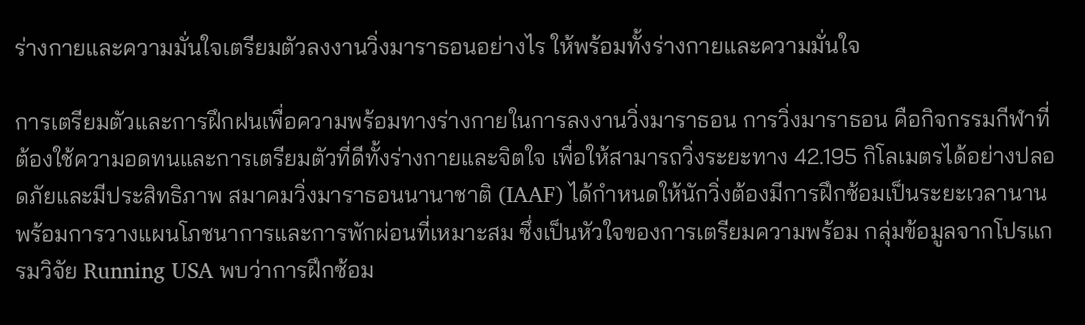ร่างกายและความมั่นใจเตรียมตัวลงงานวิ่งมาราธอนอย่างไร ให้พร้อมทั้งร่างกายและความมั่นใจ

การเตรียมตัวและการฝึกฝนเพื่อความพร้อมทางร่างกายในการลงงานวิ่งมาราธอน การวิ่งมาราธอน คือกิจกรรมกีฬาที่ต้องใช้ความอดทนและการเตรียมตัวที่ดีทั้งร่างกายและจิตใจ เพื่อให้สามารถวิ่งระยะทาง 42.195 กิโลเมตรได้อย่างปลอดภัยและมีประสิทธิภาพ สมาคมวิ่งมาราธอนนานาชาติ (IAAF) ได้กำหนดให้นักวิ่งต้องมีการฝึกซ้อมเป็นระยะเวลานานพร้อมการวางแผนโภชนาการและการพักผ่อนที่เหมาะสม ซึ่งเป็นหัวใจของการเตรียมความพร้อม กลุ่มข้อมูลจากโปรแกรมวิจัย Running USA พบว่าการฝึกซ้อม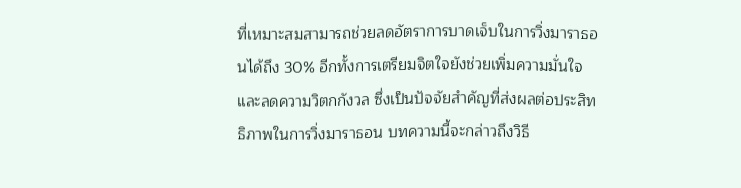ที่เหมาะสมสามารถช่วยลดอัตราการบาดเจ็บในการวิ่งมาราธอนได้ถึง 30% อีกทั้งการเตรียมจิตใจยังช่วยเพิ่มความมั่นใจและลดความวิตกกังวล ซึ่งเป็นปัจจัยสำคัญที่ส่งผลต่อประสิทธิภาพในการวิ่งมาราธอน บทความนี้จะกล่าวถึงวิธี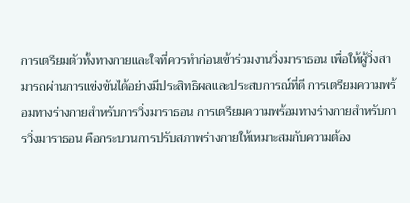การเตรียมตัวทั้งทางกายและใจที่ควรทำก่อนเข้าร่วมงานวิ่งมาราธอน เพื่อให้ผู้วิ่งสามารถผ่านการแข่งขันได้อย่างมีประสิทธิผลและประสบการณ์ที่ดี การเตรียมความพร้อมทางร่างกายสำหรับการวิ่งมาราธอน การเตรียมความพร้อมทางร่างกายสำหรับการวิ่งมาราธอน คือกระบวนการปรับสภาพร่างกายให้เหมาะสมกับความต้อง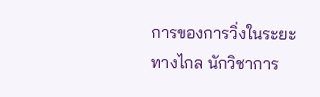การของการวิ่งในระยะทางไกล นักวิชาการ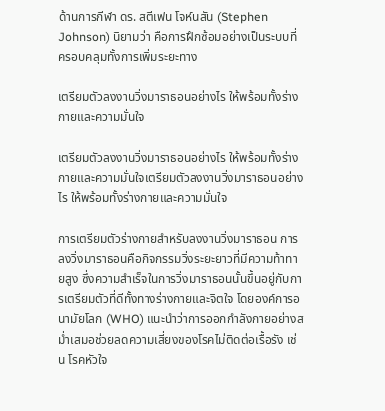ด้านการกีฬา ดร. สตีเฟน โจห์นสัน (Stephen Johnson) นิยามว่า คือการฝึกซ้อมอย่างเป็นระบบที่ครอบคลุมทั้งการเพิ่มระยะทาง

เตรียมตัวลงงานวิ่งมาราธอนอย่างไร ให้พร้อมทั้งร่างกายและความมั่นใจ

เตรียมตัวลงงานวิ่งมาราธอนอย่างไร ให้พร้อมทั้งร่างกายและความมั่นใจเตรียมตัวลงงานวิ่งมาราธอนอย่างไร ให้พร้อมทั้งร่างกายและความมั่นใจ

การเตรียมตัวร่างกายสำหรับลงงานวิ่งมาราธอน การลงวิ่งมาราธอนคือกิจกรรมวิ่งระยะยาวที่มีความท้าทายสูง ซึ่งความสำเร็จในการวิ่งมาราธอนนั้นขึ้นอยู่กับการเตรียมตัวที่ดีทั้งทางร่างกายและจิตใจ โดยองค์การอนามัยโลก (WHO) แนะนำว่าการออกกำลังกายอย่างสม่ำเสมอช่วยลดความเสี่ยงของโรคไม่ติดต่อเรื้อรัง เช่น โรคหัวใจ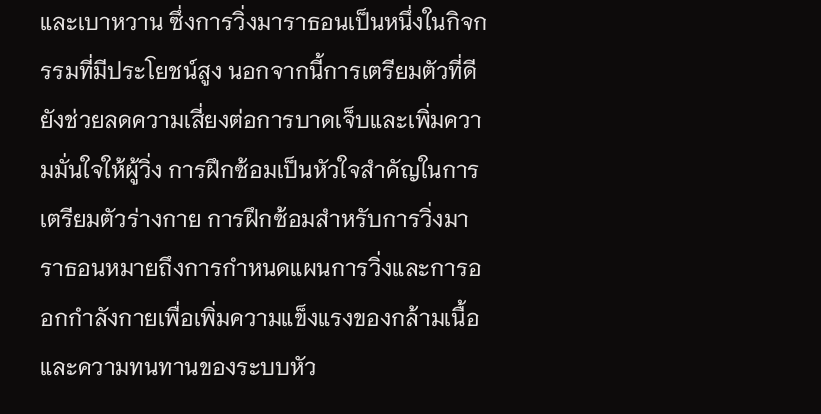และเบาหวาน ซึ่งการวิ่งมาราธอนเป็นหนึ่งในกิจกรรมที่มีประโยชน์สูง นอกจากนี้การเตรียมตัวที่ดียังช่วยลดความเสี่ยงต่อการบาดเจ็บและเพิ่มความมั่นใจให้ผู้วิ่ง การฝึกซ้อมเป็นหัวใจสำคัญในการเตรียมตัวร่างกาย การฝึกซ้อมสำหรับการวิ่งมาราธอนหมายถึงการกำหนดแผนการวิ่งและการออกกำลังกายเพื่อเพิ่มความแข็งแรงของกล้ามเนื้อและความทนทานของระบบหัว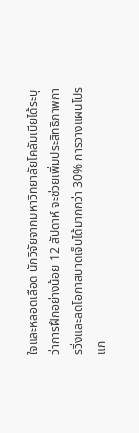ใจและหลอดเลือด นักวิจัยจากมหาวิทยาลัยโคลัมเบียได้ระบุว่าการฝึกอย่างน้อย 12 สัปดาห์ จะช่วยเพิ่มประสิทธิภาพการวิ่งและลดโอกาสบาดเจ็บได้มากกว่า 30% การวางแผนโปรแก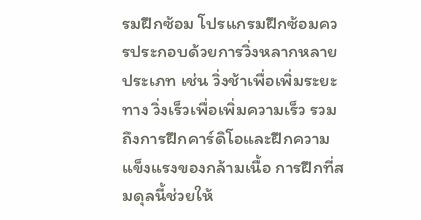รมฝึกซ้อม โปรแกรมฝึกซ้อมควรประกอบด้วยการวิ่งหลากหลายประเภท เช่น วิ่งช้าเพื่อเพิ่มระยะทาง วิ่งเร็วเพื่อเพิ่มความเร็ว รวมถึงการฝึกคาร์ดิโอและฝึกความแข็งแรงของกล้ามเนื้อ การฝึกที่สมดุลนี้ช่วยให้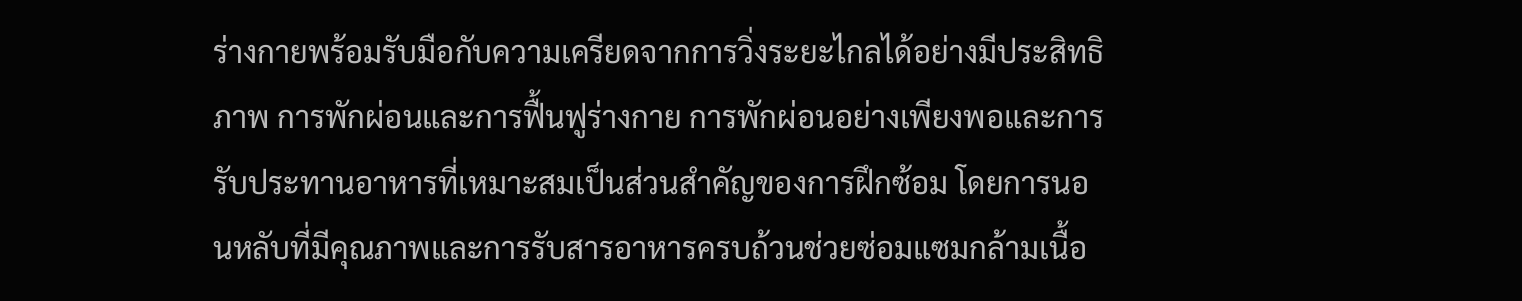ร่างกายพร้อมรับมือกับความเครียดจากการวิ่งระยะไกลได้อย่างมีประสิทธิภาพ การพักผ่อนและการฟื้นฟูร่างกาย การพักผ่อนอย่างเพียงพอและการรับประทานอาหารที่เหมาะสมเป็นส่วนสำคัญของการฝึกซ้อม โดยการนอนหลับที่มีคุณภาพและการรับสารอาหารครบถ้วนช่วยซ่อมแซมกล้ามเนื้อ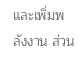และเพิ่มพลังงาน ส่วน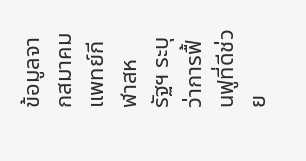ข้อมูลจากสมาคมแพทย์กีฬาสหรัฐฯ ระบุว่าการฟื้นฟูที่ดีช่วย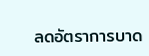ลดอัตราการบาด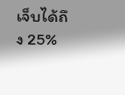เจ็บได้ถึง 25%